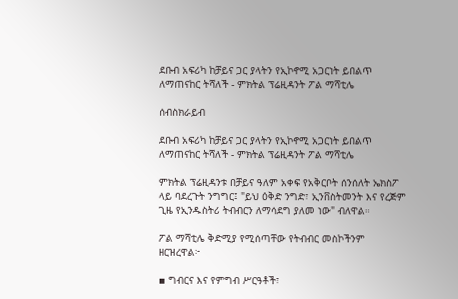ደቡብ አፍሪካ ከቻይና ጋር ያላትን የኢኮኖሚ አጋርነት ይበልጥ ለማጠናከር ትሻለች - ምክትል ፕሬዚዳንት ፖል ማሻቲሌ

ሰብስክራይብ

ደቡብ አፍሪካ ከቻይና ጋር ያላትን የኢኮኖሚ አጋርነት ይበልጥ ለማጠናከር ትሻለች - ምክትል ፕሬዚዳንት ፖል ማሻቲሌ

ምክትል ፕሬዚዳንቱ በቻይና ዓለም አቀፍ የአቅርቦት ሰንሰለት ኤክስፖ ላይ ባደረጉት ንግግር፤ "ይህ ዕቅድ ንግድ፣ ኢንቨስትመንት እና የረጅም ጊዜ የኢንዱስትሪ ትብብርን ለማሳደግ ያለመ ነው" ብለዋል።

ፖል ማሻቲሌ ቅድሚያ የሚሰጣቸው የትብብር መስኮችንም ዘርዝረዋል፦

▪ ግብርና እና የምግብ ሥርዓቶች፣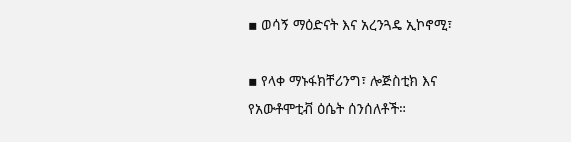▪ ወሳኝ ማዕድናት እና አረንጓዴ ኢኮኖሚ፣

▪ የላቀ ማኑፋክቸሪንግ፣ ሎጅስቲክ እና የአውቶሞቲቭ ዕሴት ሰንሰለቶች።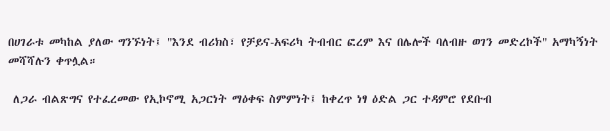በሀገራቱ መካከል ያለው ግንኙነት፤ "እንደ ብሪክስ፣ የቻይና-አፍሪካ ትብብር ፎረም እና በሌሎች ባለብዙ ወገን መድረኮች" አማካኝነት መሻሻሉን ቀጥሏል።

 ለጋራ ብልጽግና የተፈረመው የኢኮኖሚ አጋርነት ማዕቀፍ ስምምነት፤ ከቀረጥ ነፃ ዕድል ጋር ተዳምሮ የደቡብ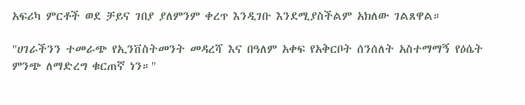አፍሪካ ምርቶች ወደ ቻይና ገበያ ያለምንም ቀረጥ እንዲገቡ እንደሚያስችልም አክለው ገልጸዋል።

"ሀገራችንን ተመራጭ የኢንቨስትመንት መዳረሻ እና በዓለም አቀፍ የአቅርቦት ሰንሰለት አስተማማኝ የዕሴት ምንጭ ለማድረግ ቁርጠኛ ነን።"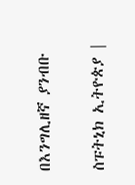በእንግሊዘኛ ያንብቡ

ስፑትኒክ ኢትዮጵያ |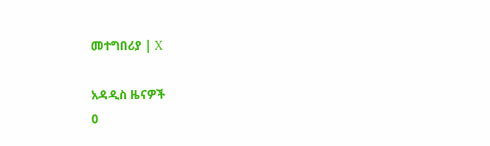መተግበሪያ | X

አዳዲስ ዜናዎች
0